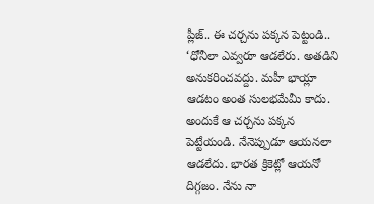ప్లీజ్.. ఈ చర్చను పక్కన పెట్టండి..
‘ధోనీలా ఎవ్వరూ ఆడలేరు. అతడిని అనుకరించవద్దు. మహీ భాయ్లా ఆడటం అంత సులభమేమీ కాదు. అందుకే ఆ చర్చను పక్కన పెట్టేయండి. నేనెప్పుడూ ఆయనలా ఆడలేదు. భారత క్రికెట్లో ఆయనో దిగ్గజం. నేను నా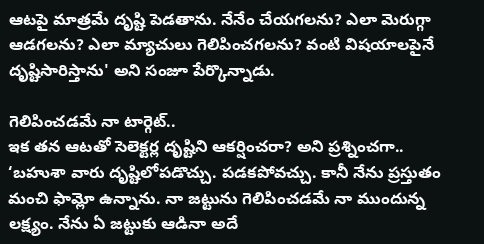ఆటపై మాత్రమే దృష్టి పెడతాను. నేనేం చేయగలను? ఎలా మెరుగ్గా ఆడగలను? ఎలా మ్యాచులు గెలిపించగలను? వంటి విషయాలపైనే దృష్టిసారిస్తాను' అని సంజూ పేర్కొన్నాడు.

గెలిపించడమే నా టార్గెట్..
ఇక తన ఆటతో సెలెక్టర్ల దృష్టిని ఆకర్షించరా? అని ప్రశ్నించగా.. ‘బహుశా వారు దృష్టిలోపడొచ్చు. పడకపోవచ్చు. కానీ నేను ప్రస్తుతం మంచి ఫామ్లో ఉన్నాను. నా జట్టును గెలిపించడమే నా ముందున్న లక్ష్యం. నేను ఏ జట్టుకు ఆడినా అదే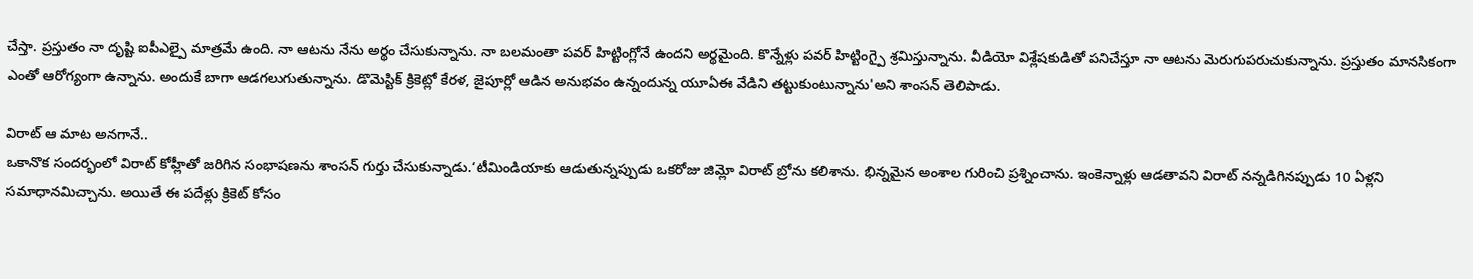చేస్తా. ప్రస్తుతం నా దృష్టి ఐపీఎల్పై మాత్రమే ఉంది. నా ఆటను నేను అర్థం చేసుకున్నాను. నా బలమంతా పవర్ హిట్టింగ్లోనే ఉందని అర్థమైంది. కొన్నేళ్లు పవర్ హిట్టింగ్పై శ్రమిస్తున్నాను. వీడియో విశ్లేషకుడితో పనిచేస్తూ నా ఆటను మెరుగుపరుచుకున్నాను. ప్రస్తుతం మానసికంగా ఎంతో ఆరోగ్యంగా ఉన్నాను. అందుకే బాగా ఆడగలుగుతున్నాను. డొమెస్టిక్ క్రికెట్లో కేరళ, జైపూర్లో ఆడిన అనుభవం ఉన్నందున్న యూఏఈ వేడిని తట్టుకుంటున్నాను'అని శాంసన్ తెలిపాడు.

విరాట్ ఆ మాట అనగానే..
ఒకానొక సందర్భంలో విరాట్ కోహ్లీతో జరిగిన సంభాషణను శాంసన్ గుర్తు చేసుకున్నాడు.‘టీమిండియాకు ఆడుతున్నప్పుడు ఒకరోజు జిమ్లో విరాట్ బ్రోను కలిశాను. భిన్నమైన అంశాల గురించి ప్రశ్నించాను. ఇంకెన్నాళ్లు ఆడతావని విరాట్ నన్నడిగినప్పుడు 10 ఏళ్లని సమాధానమిచ్చాను. అయితే ఈ పదేళ్లు క్రికెట్ కోసం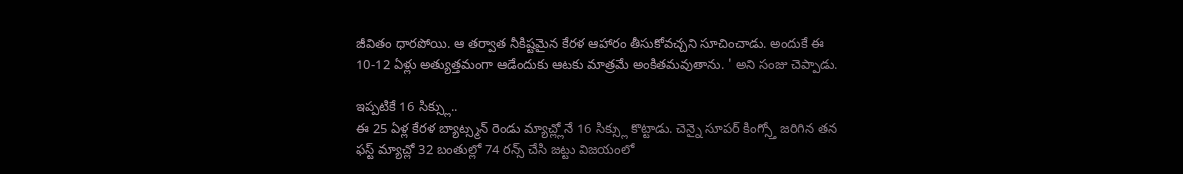జీవితం ధారపోయి. ఆ తర్వాత నీకిష్టమైన కేరళ ఆహారం తీసుకోవచ్చని సూచించాడు. అందుకే ఈ 10-12 ఏళ్లు అత్యుత్తమంగా ఆడేందుకు ఆటకు మాత్రమే అంకితమవుతాను. ' అని సంజు చెప్పాడు.

ఇప్పటికే 16 సిక్స్లు..
ఈ 25 ఏళ్ల కేరళ బ్యాట్స్మన్ రెండు మ్యాచ్ల్లోనే 16 సిక్స్లు కొట్టాడు. చెన్నై సూపర్ కింగ్స్తో జరిగిన తన ఫస్ట్ మ్యాచ్లో 32 బంతుల్లో 74 రన్స్ చేసి జట్టు విజయంలో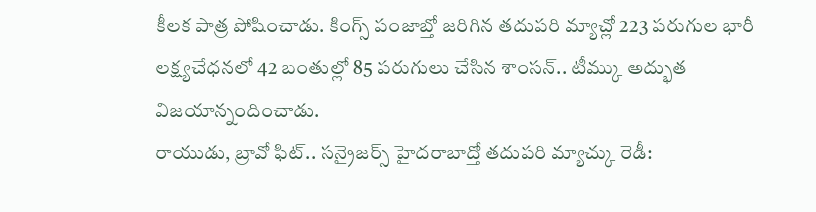కీలక పాత్ర పోషించాడు. కింగ్స్ పంజాబ్తో జరిగిన తదుపరి మ్యాచ్లో 223 పరుగుల భారీ లక్ష్యచేధనలో 42 బంతుల్లో 85 పరుగులు చేసిన శాంసన్.. టీమ్కు అద్భుత విజయాన్నందించాడు.
రాయుడు, బ్రావో ఫిట్.. సన్రైజర్స్ హైదరాబాద్తో తదుపరి మ్యాచ్కు రెడీ: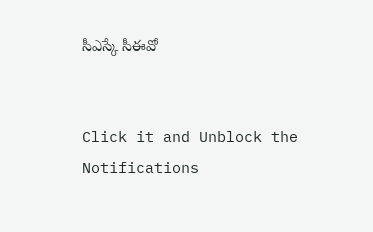సీఎస్కే సీఈవో


Click it and Unblock the Notifications